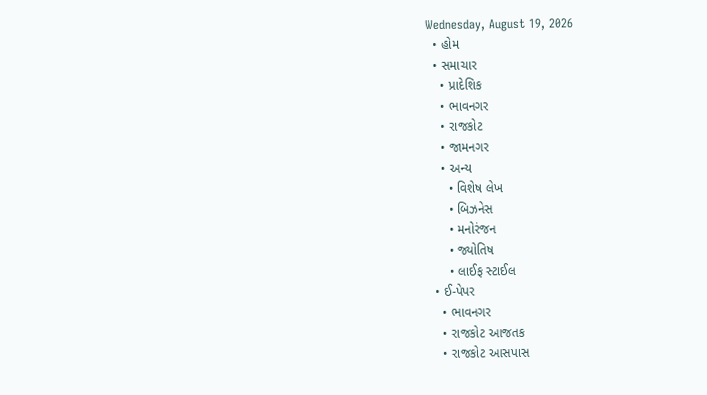Wednesday, August 19, 2026
  • હોમ
  • સમાચાર
    • પ્રાદેશિક
    • ભાવનગર
    • રાજકોટ
    • જામનગર
    • અન્ય
      • વિશેષ લેખ
      • બિઝનેસ
      • મનોરંજન
      • જ્યોતિષ
      • લાઈફ સ્ટાઈલ
  • ઈ-પેપર
    • ભાવનગર
    • રાજકોટ આજતક
    • રાજકોટ આસપાસ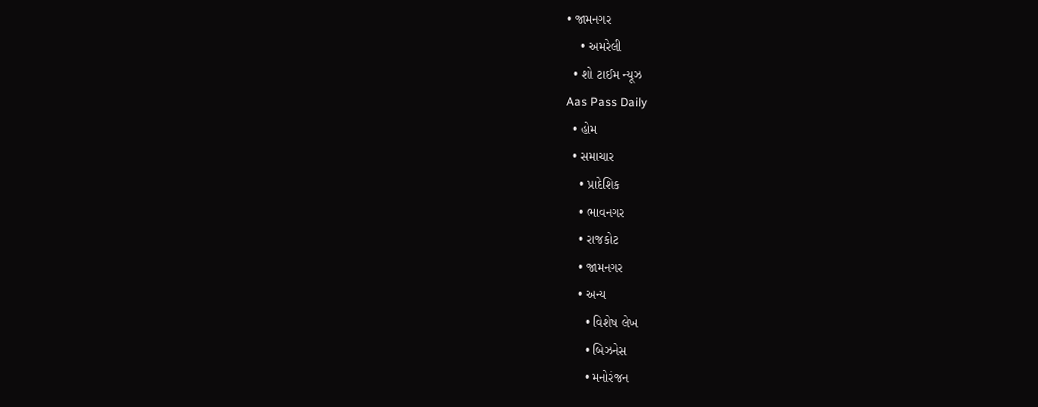• જામનગર
    • અમરેલી
  • શો ટાઈમ ન્યૂઝ
Aas Pass Daily
  • હોમ
  • સમાચાર
    • પ્રાદેશિક
    • ભાવનગર
    • રાજકોટ
    • જામનગર
    • અન્ય
      • વિશેષ લેખ
      • બિઝનેસ
      • મનોરંજન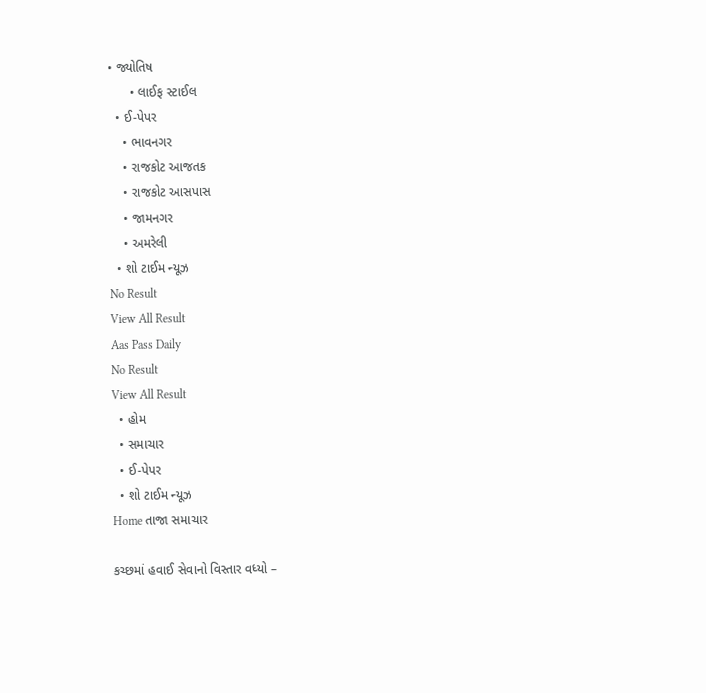• જ્યોતિષ
      • લાઈફ સ્ટાઈલ
  • ઈ-પેપર
    • ભાવનગર
    • રાજકોટ આજતક
    • રાજકોટ આસપાસ
    • જામનગર
    • અમરેલી
  • શો ટાઈમ ન્યૂઝ
No Result
View All Result
Aas Pass Daily
No Result
View All Result
  • હોમ
  • સમાચાર
  • ઈ-પેપર
  • શો ટાઈમ ન્યૂઝ
Home તાજા સમાચાર

કચ્છમાં હવાઈ સેવાનો વિસ્તાર વધ્યો –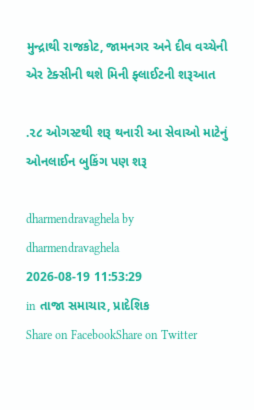મુન્દ્રાથી રાજકોટ, જામનગર અને દીવ વચ્ચેની એર ટેક્સીની થશે મિની ફ્લાઈટની શરૂઆત

.૨૮ ઓગસ્ટથી શરૂ થનારી આ સેવાઓ માટેનું ઓનલાઈન બુકિંગ પણ શરૂ

dharmendravaghela by dharmendravaghela
2026-08-19 11:53:29
in તાજા સમાચાર, પ્રાદેશિક
Share on FacebookShare on Twitter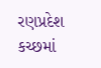રણપ્રદેશ કચ્છમાં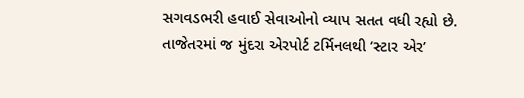સગવડભરી હવાઈ સેવાઓનો વ્યાપ સતત વધી રહ્યો છે. તાજેતરમાં જ મુંદરા એરપોર્ટ ટર્મિનલથી ‘સ્ટાર એર’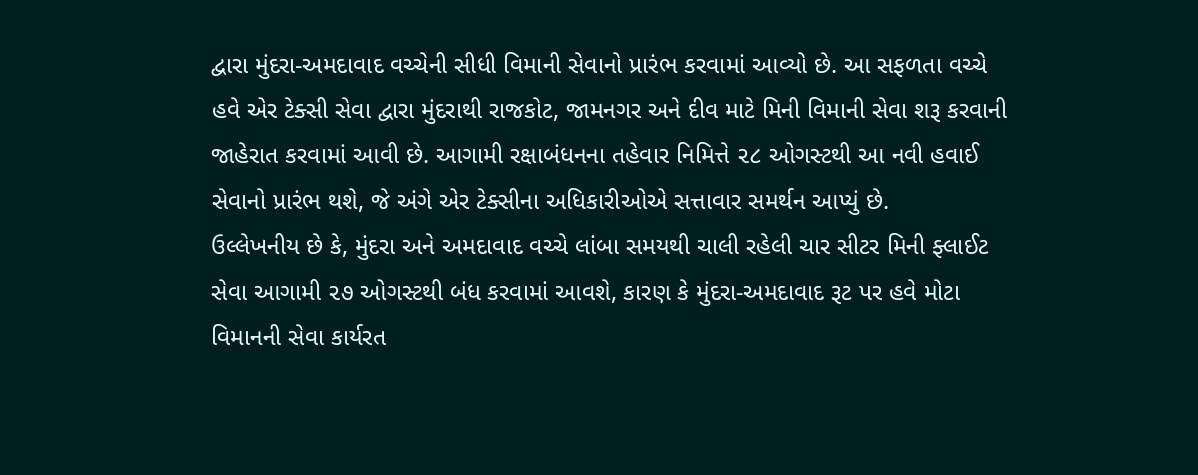દ્વારા મુંદરા-અમદાવાદ વચ્ચેની સીધી વિમાની સેવાનો પ્રારંભ કરવામાં આવ્યો છે. આ સફળતા વચ્ચે હવે એર ટેક્સી સેવા દ્વારા મુંદરાથી રાજકોટ, જામનગર અને દીવ માટે મિની વિમાની સેવા શરૂ કરવાની જાહેરાત કરવામાં આવી છે. આગામી રક્ષાબંધનના તહેવાર નિમિત્તે ૨૮ ઓગસ્ટથી આ નવી હવાઈ સેવાનો પ્રારંભ થશે, જે અંગે એર ટેક્સીના અધિકારીઓએ સત્તાવાર સમર્થન આપ્યું છે.
ઉલ્લેખનીય છે કે, મુંદરા અને અમદાવાદ વચ્ચે લાંબા સમયથી ચાલી રહેલી ચાર સીટર મિની ફ્લાઈટ સેવા આગામી ૨૭ ઓગસ્ટથી બંધ કરવામાં આવશે, કારણ કે મુંદરા-અમદાવાદ રૂટ પર હવે મોટા વિમાનની સેવા કાર્યરત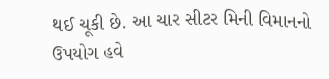થઈ ચૂકી છે. આ ચાર સીટર મિની વિમાનનો ઉપયોગ હવે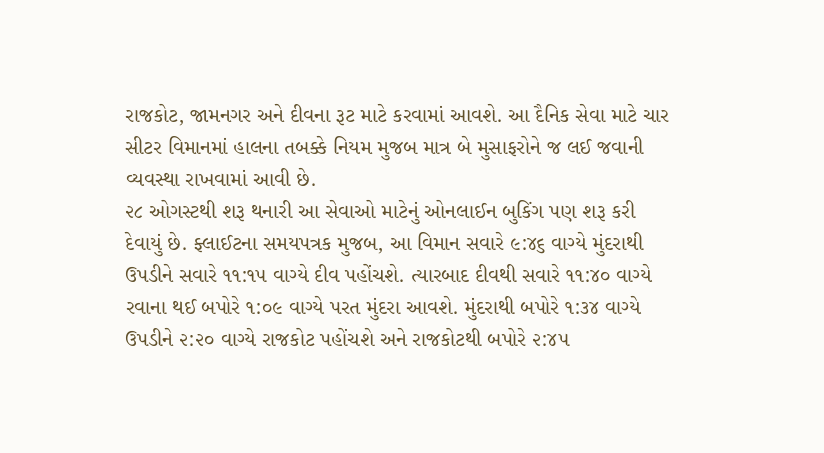રાજકોટ, જામનગર અને દીવના રૂટ માટે કરવામાં આવશે. આ દૈનિક સેવા માટે ચાર સીટર વિમાનમાં હાલના તબક્કે નિયમ મુજબ માત્ર બે મુસાફરોને જ લઈ જવાની વ્યવસ્થા રાખવામાં આવી છે.
૨૮ ઓગસ્ટથી શરૂ થનારી આ સેવાઓ માટેનું ઓનલાઈન બુકિંગ પણ શરૂ કરી દેવાયું છે. ફ્લાઈટના સમયપત્રક મુજબ, આ વિમાન સવારે ૯:૪૬ વાગ્યે મુંદરાથી ઉપડીને સવારે ૧૧:૧૫ વાગ્યે દીવ પહોંચશે. ત્યારબાદ દીવથી સવારે ૧૧:૪૦ વાગ્યે રવાના થઈ બપોરે ૧:૦૯ વાગ્યે પરત મુંદરા આવશે. મુંદરાથી બપોરે ૧:૩૪ વાગ્યે ઉપડીને ૨:૨૦ વાગ્યે રાજકોટ પહોંચશે અને રાજકોટથી બપોરે ૨:૪૫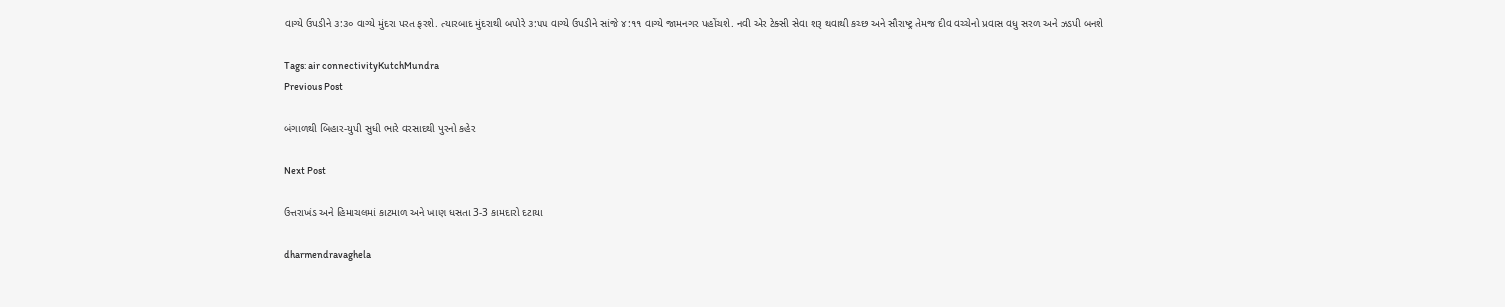વાગ્યે ઉપડીને ૩:૩૦ વાગ્યે મુંદરા પરત ફરશે. ત્યારબાદ મુંદરાથી બપોરે ૩:૫૫ વાગ્યે ઉપડીને સાંજે ૪:૧૧ વાગ્યે જામનગર પહોંચશે. નવી એર ટેક્સી સેવા શરૂ થવાથી કચ્છ અને સૌરાષ્ટ્ર તેમજ દીવ વચ્ચેનો પ્રવાસ વધુ સરળ અને ઝડપી બનશે

Tags: air connectivityKutchMundra
Previous Post

બંગાળથી બિહાર-યુપી સુધી ભારે વરસાદથી પુરનો કહેર

Next Post

ઉત્તરાખંડ અને હિમાચલમાં કાટમાળ અને ખાણ ધસતા 3-3 કામદારો દટાયા

dharmendravaghela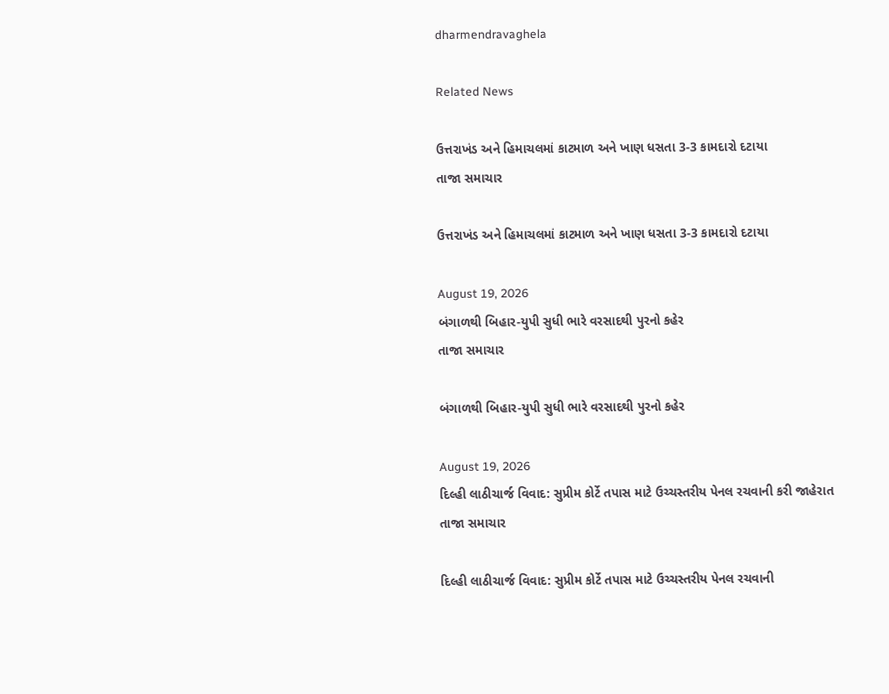dharmendravaghela

Related News

ઉત્તરાખંડ અને હિમાચલમાં કાટમાળ અને ખાણ ધસતા 3-3 કામદારો દટાયા
તાજા સમાચાર

ઉત્તરાખંડ અને હિમાચલમાં કાટમાળ અને ખાણ ધસતા 3-3 કામદારો દટાયા

August 19, 2026
બંગાળથી બિહાર-યુપી સુધી ભારે વરસાદથી પુરનો કહેર
તાજા સમાચાર

બંગાળથી બિહાર-યુપી સુધી ભારે વરસાદથી પુરનો કહેર

August 19, 2026
દિલ્હી લાઠીચાર્જ વિવાદ: સુપ્રીમ કોર્ટે તપાસ માટે ઉચ્ચસ્તરીય પેનલ રચવાની કરી જાહેરાત
તાજા સમાચાર

દિલ્હી લાઠીચાર્જ વિવાદ: સુપ્રીમ કોર્ટે તપાસ માટે ઉચ્ચસ્તરીય પેનલ રચવાની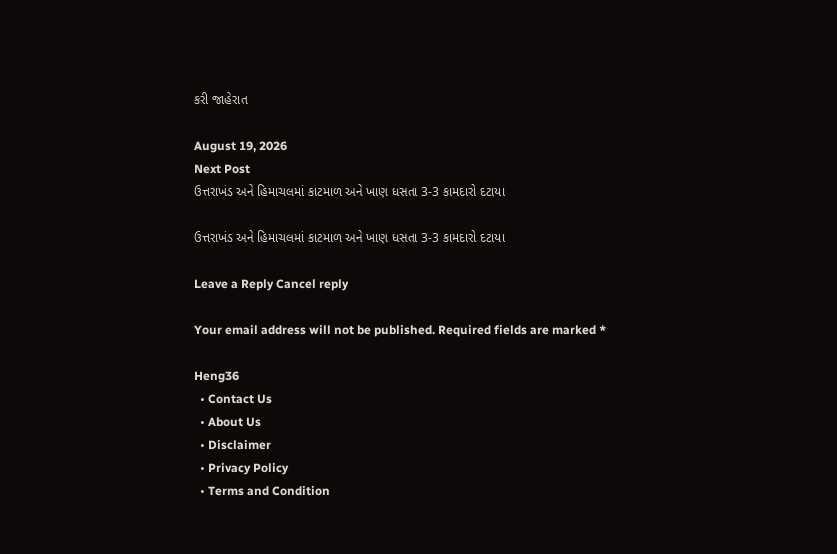કરી જાહેરાત

August 19, 2026
Next Post
ઉત્તરાખંડ અને હિમાચલમાં કાટમાળ અને ખાણ ધસતા 3-3 કામદારો દટાયા

ઉત્તરાખંડ અને હિમાચલમાં કાટમાળ અને ખાણ ધસતા 3-3 કામદારો દટાયા

Leave a Reply Cancel reply

Your email address will not be published. Required fields are marked *

Heng36
  • Contact Us
  • About Us
  • Disclaimer
  • Privacy Policy
  • Terms and Condition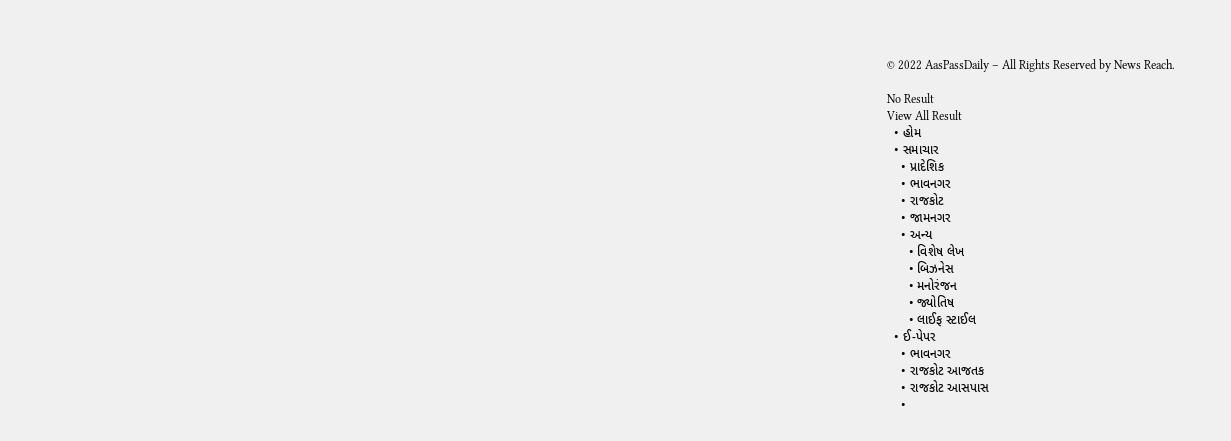© 2022 AasPassDaily – All Rights Reserved by News Reach.

No Result
View All Result
  • હોમ
  • સમાચાર
    • પ્રાદેશિક
    • ભાવનગર
    • રાજકોટ
    • જામનગર
    • અન્ય
      • વિશેષ લેખ
      • બિઝનેસ
      • મનોરંજન
      • જ્યોતિષ
      • લાઈફ સ્ટાઈલ
  • ઈ-પેપર
    • ભાવનગર
    • રાજકોટ આજતક
    • રાજકોટ આસપાસ
    •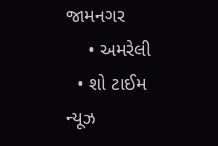જામનગર
    • અમરેલી
  • શો ટાઈમ ન્યૂઝ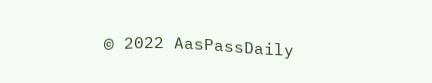© 2022 AasPassDaily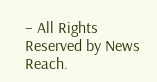– All Rights Reserved by News Reach.